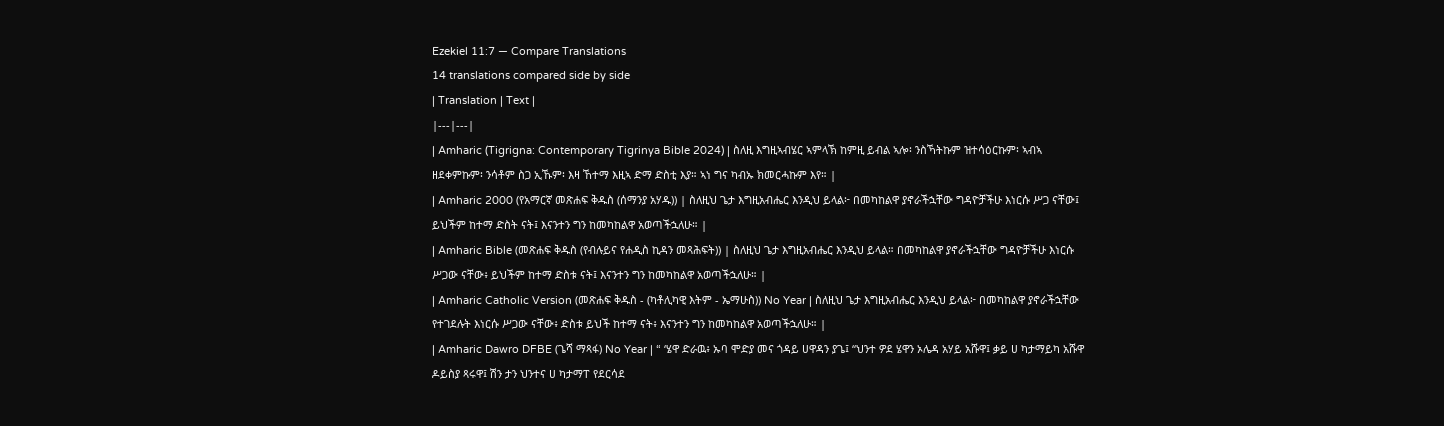Ezekiel 11:7 — Compare Translations
14 translations compared side by side
| Translation | Text |
|---|---|
| Amharic (Tigrigna: Contemporary Tigrinya Bible 2024) | ስለዚ እግዚኣብሄር ኣምላኽ ከምዚ ይብል ኣሎ፡ ንስኻትኩም ዝተሳዕርኩም፡ ኣብኣ ዘደቀምኩም፡ ንሳቶም ስጋ ኢኹም፡ እዛ ኸተማ እዚኣ ድማ ድስቲ እያ። ኣነ ግና ካብኡ ክመርሓኩም እየ። |
| Amharic 2000 (የአማርኛ መጽሐፍ ቅዱስ (ሰማንያ አሃዱ)) | ስለዚህ ጌታ እግዚአብሔር እንዲህ ይላል፦ በመካከልዋ ያኖራችኋቸው ግዳዮቻችሁ እነርሱ ሥጋ ናቸው፤ ይህችም ከተማ ድስት ናት፤ እናንተን ግን ከመካከልዋ አወጣችኋለሁ። |
| Amharic Bible (መጽሐፍ ቅዱስ (የብሉይና የሐዲስ ኪዳን መጻሕፍት)) | ስለዚህ ጌታ እግዚአብሔር እንዲህ ይላል። በመካከልዋ ያኖራችኋቸው ግዳዮቻችሁ እነርሱ ሥጋው ናቸው፥ ይህችም ከተማ ድስቱ ናት፤ እናንተን ግን ከመካከልዋ አወጣችኋለሁ። |
| Amharic Catholic Version (መጽሐፍ ቅዱስ - (ካቶሊካዊ እትም - ኤማሁስ)) No Year | ስለዚህ ጌታ እግዚአብሔር እንዲህ ይላል፦ በመካከልዋ ያኖራችኋቸው የተገደሉት እነርሱ ሥጋው ናቸው፥ ድስቱ ይህች ከተማ ናት፥ እናንተን ግን ከመካከልዋ አወጣችኋለሁ። |
| Amharic Dawro DFBE (ጌሻ ማጻፋ) No Year | “ ‘ሄዋ ድራዉ፥ ኡባ ሞድያ መና ጎዳይ ሀዋዳን ያጌ፤ “ህንተ ዎደ ሄዋን ኦሌዳ አሃይ አሹዋ፤ ቃይ ሀ ካታማይካ አሹዋ ዶይስያ ጻሩዋ፤ ሽን ታን ህንተና ሀ ካታማፐ የደርሳደ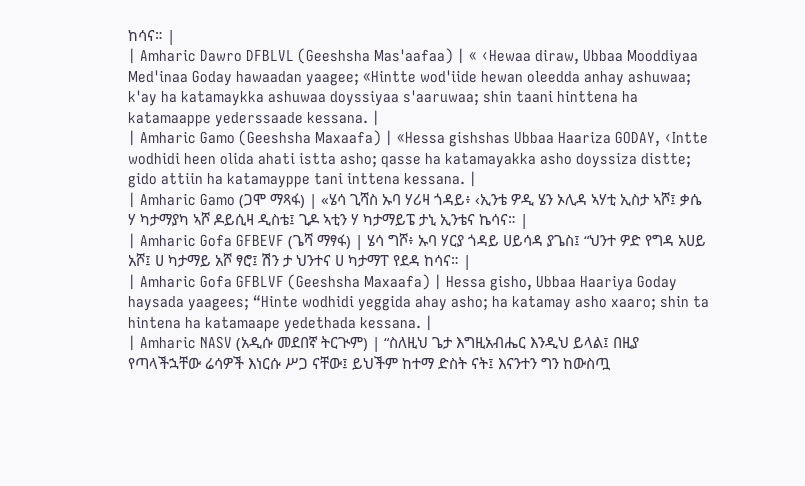ከሳና። |
| Amharic Dawro DFBLVL (Geeshsha Mas'aafaa) | « ‹Hewaa diraw, Ubbaa Mooddiyaa Med'inaa Goday hawaadan yaagee; «Hintte wod'iide hewan oleedda anhay ashuwaa; k'ay ha katamaykka ashuwaa doyssiyaa s'aaruwaa; shin taani hinttena ha katamaappe yederssaade kessana. |
| Amharic Gamo (Geeshsha Maxaafa) | «Hessa gishshas Ubbaa Haariza GODAY, ‹Intte wodhidi heen olida ahati istta asho; qasse ha katamayakka asho doyssiza distte; gido attiin ha katamayppe tani inttena kessana. |
| Amharic Gamo (ጋሞ ማጻፋ) | «ሄሳ ጊሻስ ኡባ ሃሪዛ ጎዳይ፥ ‹ኢንቴ ዎዲ ሄን ኦሊዳ ኣሃቲ ኢስታ ኣሾ፤ ቃሴ ሃ ካታማያካ ኣሾ ዶይሲዛ ዲስቴ፤ ጊዶ ኣቲን ሃ ካታማይፔ ታኒ ኢንቴና ኬሳና። |
| Amharic Gofa GFBEVF (ጌሻ ማፃፋ) | ሄሳ ግሾ፥ ኡባ ሃርያ ጎዳይ ሀይሳዳ ያጌስ፤ “ህንተ ዎድ የግዳ አሀይ አሾ፤ ሀ ካታማይ አሾ ፃሮ፤ ሽን ታ ህንተና ሀ ካታማፐ የደዳ ከሳና። |
| Amharic Gofa GFBLVF (Geeshsha Maxaafa) | Hessa gisho, Ubbaa Haariya Goday haysada yaagees; “Hinte wodhidi yeggida ahay asho; ha katamay asho xaaro; shin ta hintena ha katamaape yedethada kessana. |
| Amharic NASV (አዲሱ መደበኛ ትርጒም) | “ስለዚህ ጌታ እግዚአብሔር እንዲህ ይላል፤ በዚያ የጣላችኋቸው ሬሳዎች እነርሱ ሥጋ ናቸው፤ ይህችም ከተማ ድስት ናት፤ እናንተን ግን ከውስጧ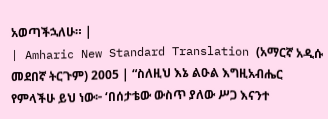አወጣችኋለሁ። |
| Amharic New Standard Translation (አማርኛ አዲሱ መደበኛ ትርጉም) 2005 | “ስለዚህ እኔ ልዑል እግዚአብሔር የምላችሁ ይህ ነው፦ ‘በሰታቴው ውስጥ ያለው ሥጋ እናንተ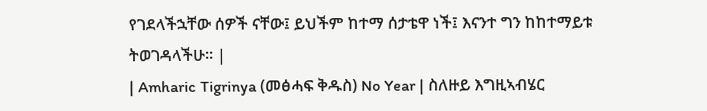የገደላችኋቸው ሰዎች ናቸው፤ ይህችም ከተማ ሰታቴዋ ነች፤ እናንተ ግን ከከተማይቱ ትወገዳላችሁ። |
| Amharic Tigrinya (መፅሓፍ ቅዱስ) No Year | ስለዙይ እግዚኣብሄር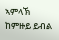ኣምላኽ ከምዙይ ይብል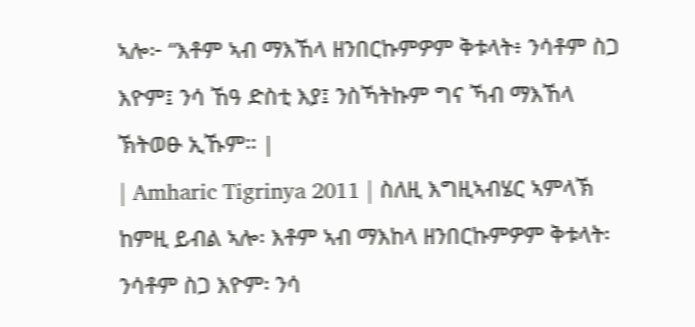ኣሎ፦ “እቶም ኣብ ማእኸላ ዘንበርኩምዎም ቅቱላት፥ ንሳቶም ስጋ እዮም፤ ንሳ ኸዓ ድስቲ እያ፤ ንስኻትኩም ግና ኻብ ማእኸላ ኽትወፁ ኢኹም። |
| Amharic Tigrinya 2011 | ስለዚ እግዚኣብሄር ኣምላኽ ከምዚ ይብል ኣሎ፡ እቶም ኣብ ማእከላ ዘንበርኩምዎም ቅቱላት፡ ንሳቶም ስጋ እዮም፡ ንሳ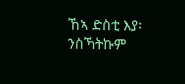ኸኣ ድስቲ እያ፡ ንስኻትኩም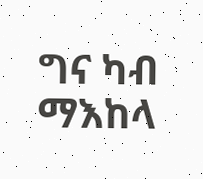ግና ካብ ማእከላ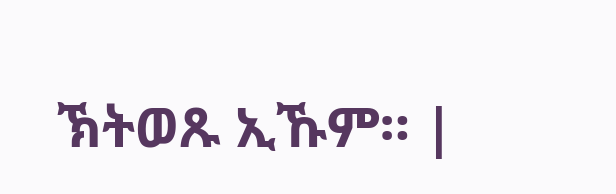ኽትወጹ ኢኹም። |